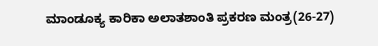ಮಾಂಡೂಕ್ಯ ಕಾರಿಕಾ ಅಲಾತಶಾಂತಿ ಪ್ರಕರಣ ಮಂತ್ರ(26-27)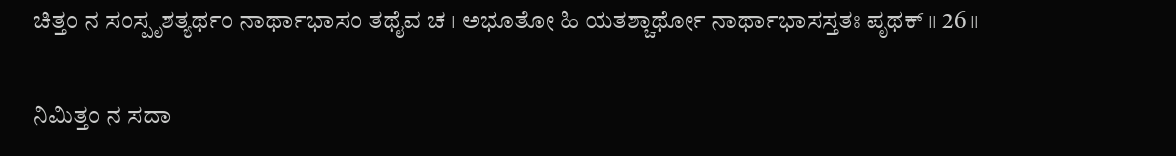ಚಿತ್ತಂ ನ ಸಂಸ್ಪೃಶತ್ಯರ್ಥಂ ನಾರ್ಥಾಭಾಸಂ ತಥೈವ ಚ । ಅಭೂತೋ ಹಿ ಯತಶ್ಚಾರ್ಥೋ ನಾರ್ಥಾಭಾಸಸ್ತತಃ ಪೃಥಕ್ ॥ 26॥

ನಿಮಿತ್ತಂ ನ ಸದಾ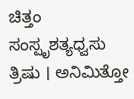ಚಿತ್ತಂ ಸಂಸ್ಪೃಶತ್ಯಧ್ವಸು ತ್ರಿಷು । ಅನಿಮಿತ್ತೋ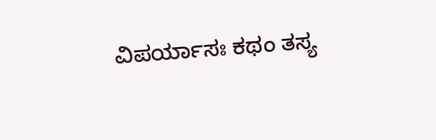ವಿಪರ್ಯಾಸಃ ಕಥಂ ತಸ್ಯ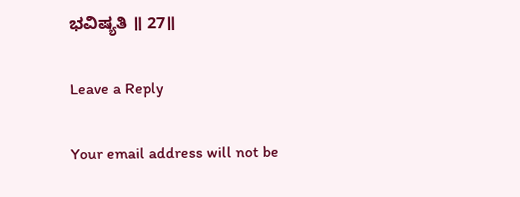ಭವಿಷ್ಯತಿ ॥ 27॥

Leave a Reply

Your email address will not be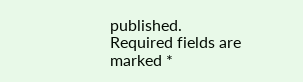published. Required fields are marked *